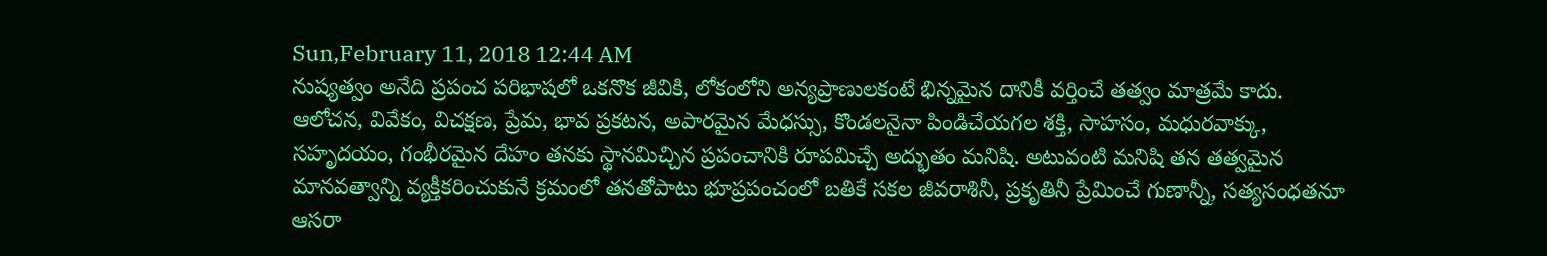Sun,February 11, 2018 12:44 AM
నుష్యత్వం అనేది ప్రపంచ పరిభాషలో ఒకనొక జీవికి, లోకంలోని అన్యప్రాణులకంటే భిన్నమైన దానికీ వర్తించే తత్వం మాత్రమే కాదు. ఆలోచన, వివేకం, విచక్షణ, ప్రేమ, భావ ప్రకటన, అపారమైన మేధస్సు, కొండలనైనా పిండిచేయగల శక్తి, సాహసం, మధురవాక్కు, సహృదయం, గంభీరమైన దేహం తనకు స్థానమిచ్చిన ప్రపంచానికి రూపమిచ్చే అద్భుతం మనిషి. అటువంటి మనిషి తన తత్వమైన మానవత్వాన్ని వ్యక్తీకరించుకునే క్రమంలో తనతోపాటు భూప్రపంచంలో బతికే సకల జీవరాశినీ, ప్రకృతినీ ప్రేమించే గుణాన్నీ, సత్యసంధతనూ ఆసరా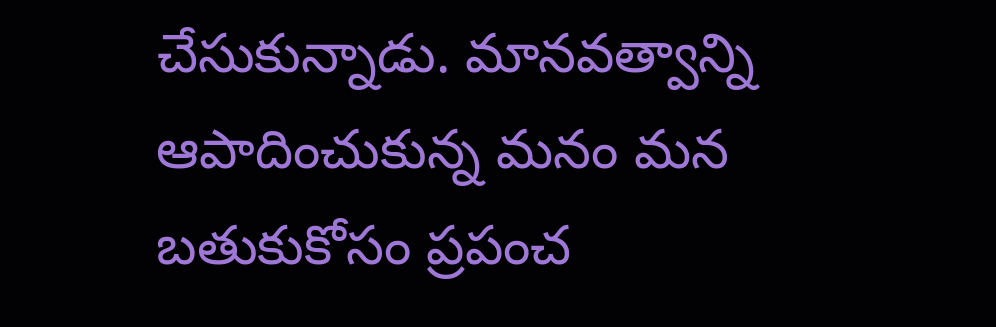చేసుకున్నాడు. మానవత్వాన్ని ఆపాదించుకున్న మనం మన బతుకుకోసం ప్రపంచ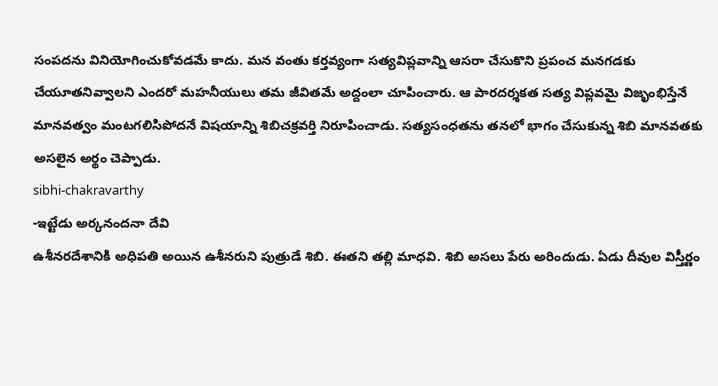సంపదను వినియోగించుకోవడమే కాదు. మన వంతు కర్తవ్యంగా సత్యవిప్లవాన్ని ఆసరా చేసుకొని ప్రపంచ మనగడకు చేయూతనివ్వాలని ఎందరో మహనీయులు తమ జీవితమే అద్దంలా చూపించారు. ఆ పారదర్శకత సత్య విప్లవమై విజృంభిస్తేనే మానవత్వం మంటగలిసిపోదనే విషయాన్ని శిబిచక్రవర్తి నిరూపించాడు. సత్యసంధతను తనలో భాగం చేసుకున్న శిబి మానవతకు అసలైన అర్థం చెప్పాడు.
sibhi-chakravarthy
-ఇట్టేడు అర్కనందనా దేవి
ఉశీనరదేశానికి అధిపతి అయిన ఉశీనరుని పుత్రుడే శిబి. ఈతని తల్లి మాధవి. శిబి అసలు పేరు అరిందుడు. ఏడు దీవుల విస్తీర్ణం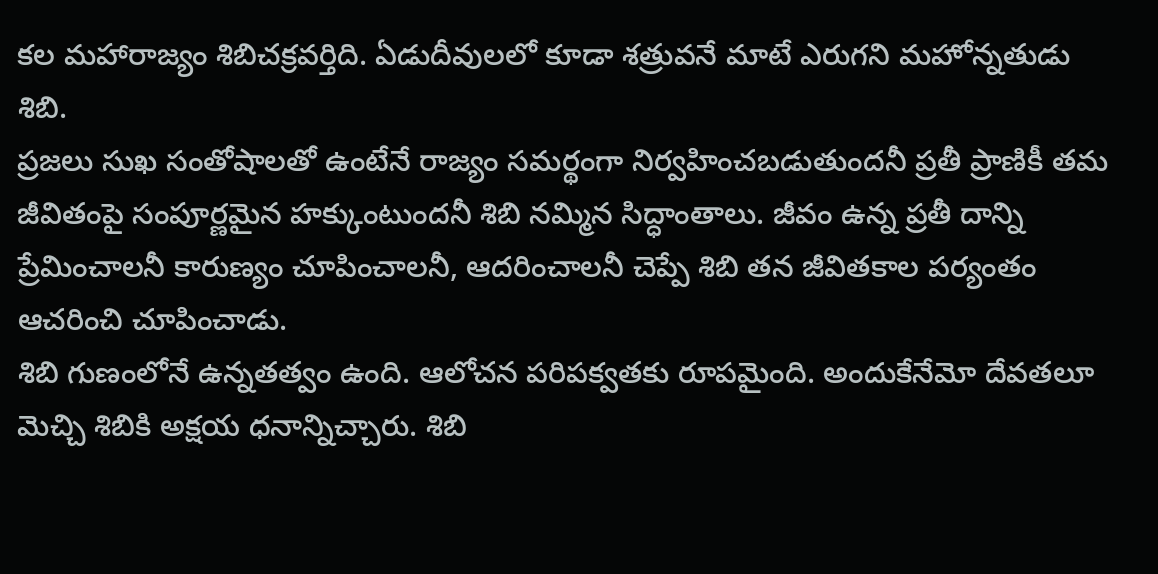కల మహారాజ్యం శిబిచక్రవర్తిది. ఏడుదీవులలో కూడా శత్రువనే మాటే ఎరుగని మహోన్నతుడు శిబి.
ప్రజలు సుఖ సంతోషాలతో ఉంటేనే రాజ్యం సమర్థంగా నిర్వహించబడుతుందనీ ప్రతీ ప్రాణికీ తమ జీవితంపై సంపూర్ణమైన హక్కుంటుందనీ శిబి నమ్మిన సిద్ధాంతాలు. జీవం ఉన్న ప్రతీ దాన్ని ప్రేమించాలనీ కారుణ్యం చూపించాలనీ, ఆదరించాలనీ చెప్పే శిబి తన జీవితకాల పర్యంతం ఆచరించి చూపించాడు.
శిబి గుణంలోనే ఉన్నతత్వం ఉంది. ఆలోచన పరిపక్వతకు రూపమైంది. అందుకేనేమో దేవతలూ మెచ్చి శిబికి అక్షయ ధనాన్నిచ్చారు. శిబి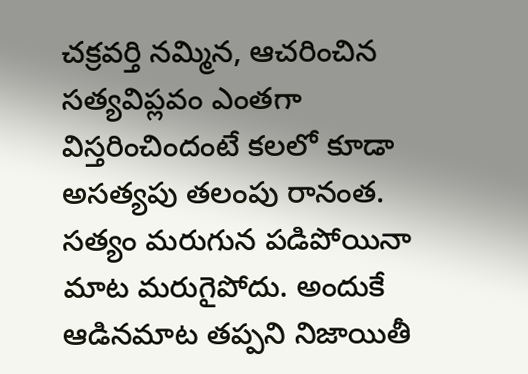చక్రవర్తి నమ్మిన, ఆచరించిన సత్యవిప్లవం ఎంతగా విస్తరించిందంటే కలలో కూడా అసత్యపు తలంపు రానంత. సత్యం మరుగున పడిపోయినా మాట మరుగైపోదు. అందుకే ఆడినమాట తప్పని నిజాయితీ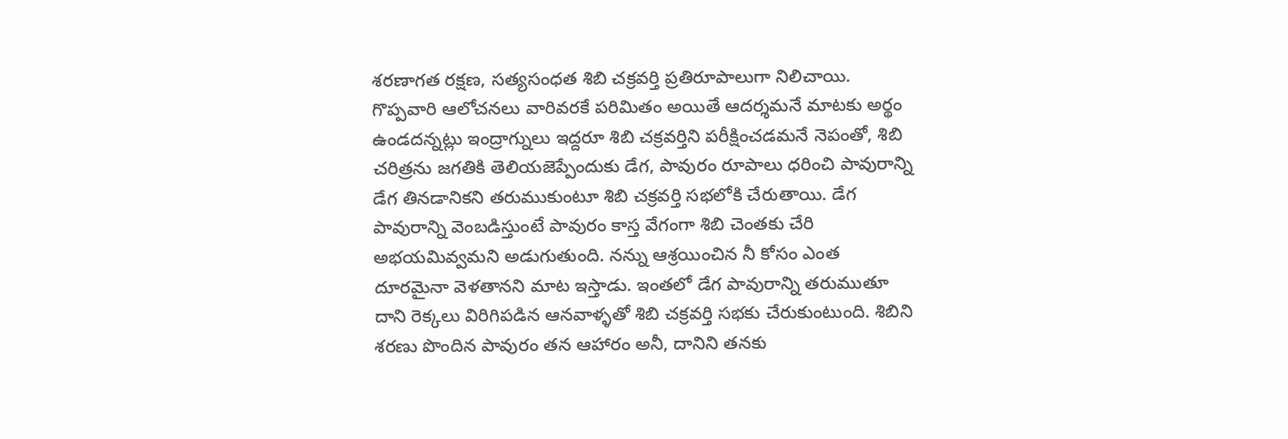శరణాగత రక్షణ, సత్యసంధత శిబి చక్రవర్తి ప్రతిరూపాలుగా నిలిచాయి.
గొప్పవారి ఆలోచనలు వారివరకే పరిమితం అయితే ఆదర్శమనే మాటకు అర్థం ఉండదన్నట్లు ఇంద్రాగ్నులు ఇద్దరూ శిబి చక్రవర్తిని పరీక్షించడమనే నెపంతో, శిబి చరిత్రను జగతికి తెలియజెప్పేందుకు డేగ, పావురం రూపాలు ధరించి పావురాన్ని డేగ తినడానికని తరుముకుంటూ శిబి చక్రవర్తి సభలోకి చేరుతాయి. డేగ పావురాన్ని వెంబడిస్తుంటే పావురం కాస్త వేగంగా శిబి చెంతకు చేరి అభయమివ్వమని అడుగుతుంది. నన్ను ఆశ్రయించిన నీ కోసం ఎంత దూరమైనా వెళతానని మాట ఇస్తాడు. ఇంతలో డేగ పావురాన్ని తరుముతూ దాని రెక్కలు విరిగిపడిన ఆనవాళ్ళతో శిబి చక్రవర్తి సభకు చేరుకుంటుంది. శిబిని శరణు పొందిన పావురం తన ఆహారం అనీ, దానిని తనకు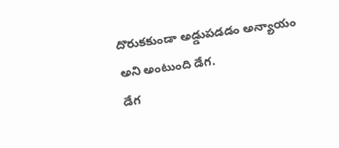దొరుకకుండా అడ్డుపడడం అన్యాయం అని అంటుంది డేగ.
డేగ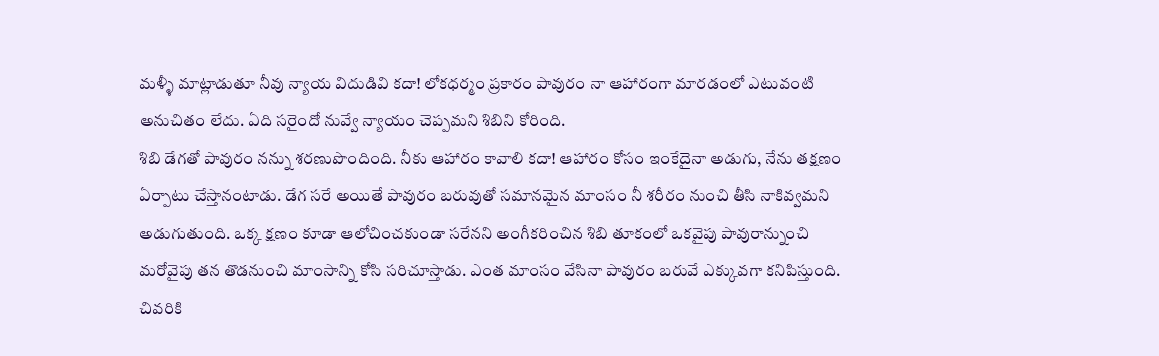మళ్ళీ మాట్లాడుతూ నీవు న్యాయ విదుడివి కదా! లోకధర్మం ప్రకారం పావురం నా ఆహారంగా మారడంలో ఎటువంటి అనుచితం లేదు. ఏది సరైందో నువ్వే న్యాయం చెప్పమని శిబిని కోరింది.
శిబి డేగతో పావురం నన్ను శరణుపొందింది. నీకు ఆహారం కావాలి కదా! ఆహారం కోసం ఇంకేదైనా అడుగు, నేను తక్షణం ఏర్పాటు చేస్తానంటాడు. డేగ సరే అయితే పావురం బరువుతో సమానమైన మాంసం నీ శరీరం నుంచి తీసి నాకివ్వమని అడుగుతుంది. ఒక్క క్షణం కూడా ఆలోచించకుండా సరేనని అంగీకరించిన శిబి తూకంలో ఒకవైపు పావురాన్నుంచి మరోవైపు తన తొడనుంచి మాంసాన్ని కోసి సరిచూస్తాడు. ఎంత మాంసం వేసినా పావురం బరువే ఎక్కువగా కనిపిస్తుంది. చివరికి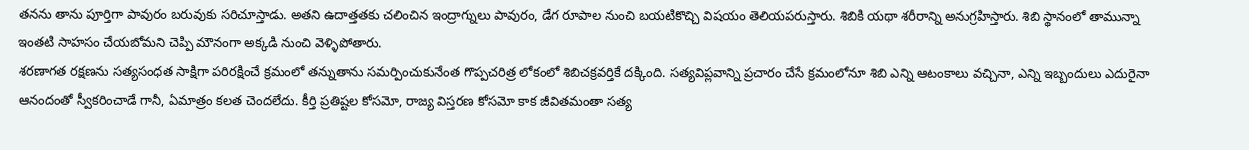తనను తాను పూర్తిగా పావురం బరువుకు సరిచూస్తాడు. అతని ఉదాత్తతకు చలించిన ఇంద్రాగ్నులు పావురం, డేగ రూపాల నుంచి బయటికొచ్చి విషయం తెలియపరుస్తారు. శిబికి యథా శరీరాన్ని అనుగ్రహిస్తారు. శిబి స్థానంలో తామున్నా ఇంతటి సాహసం చేయబోమని చెప్పి మౌనంగా అక్కడి నుంచి వెళ్ళిపోతారు.
శరణాగత రక్షణను సత్యసంధత సాక్షిగా పరిరక్షించే క్రమంలో తన్నుతాను సమర్పించుకునేంత గొప్పచరిత్ర లోకంలో శిబిచక్రవర్తికే దక్కింది. సత్యవిప్లవాన్ని ప్రచారం చేసే క్రమంలోనూ శిబి ఎన్ని ఆటంకాలు వచ్చినా, ఎన్ని ఇబ్బందులు ఎదురైనా ఆనందంతో స్వీకరించాడే గానీ, ఏమాత్రం కలత చెందలేదు. కీర్తి ప్రతిష్టల కోసమో, రాజ్య విస్తరణ కోసమో కాక జీవితమంతా సత్య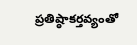ప్రతిష్ఠాకర్తవ్యంతో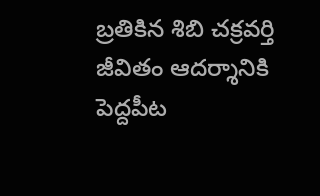బ్రతికిన శిబి చక్రవర్తి జీవితం ఆదర్శానికి పెద్దపీట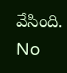వేసింది.
No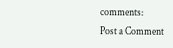comments:
Post a Comment